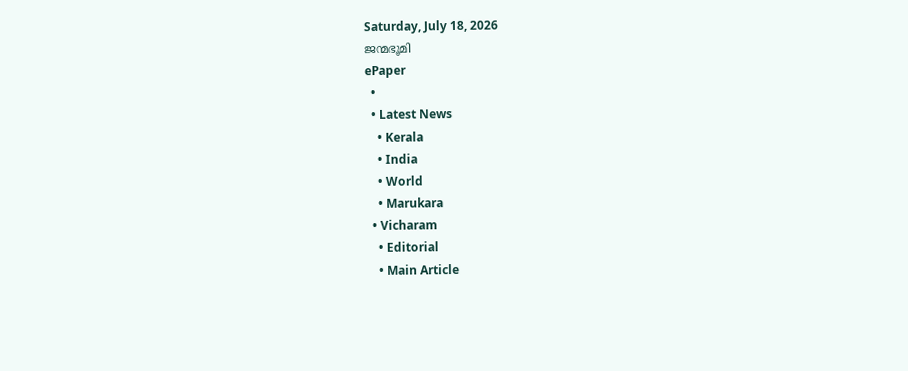Saturday, July 18, 2026
ജന്മഭൂമി
ePaper
  •
  • Latest News
    • Kerala
    • India
    • World
    • Marukara
  • Vicharam
    • Editorial
    • Main Article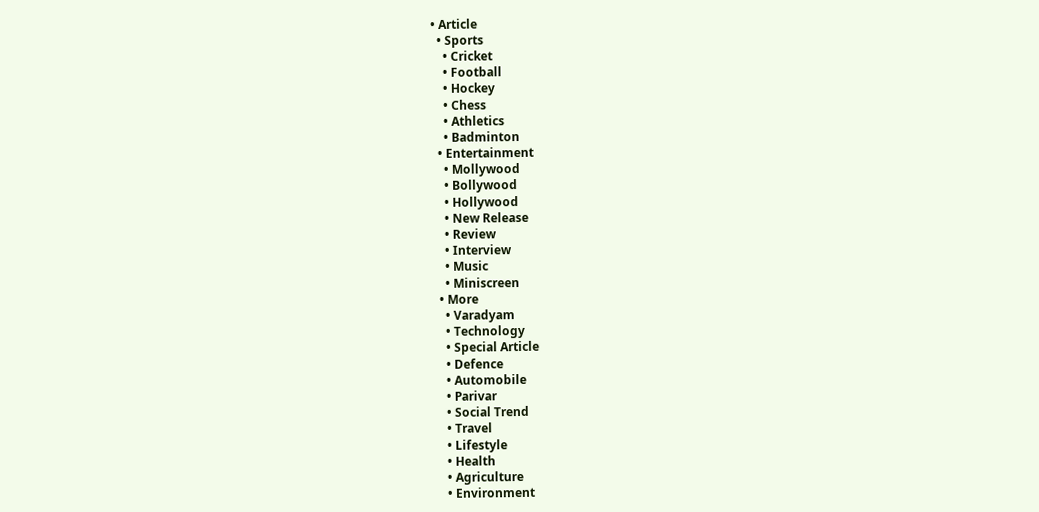• Article
  • Sports
    • Cricket
    • Football
    • Hockey
    • Chess
    • Athletics
    • Badminton
  • Entertainment
    • Mollywood
    • Bollywood
    • Hollywood
    • New Release
    • Review
    • Interview
    • Music
    • Miniscreen
  • More
    • Varadyam
    • Technology
    • Special Article
    • Defence
    • Automobile
    • Parivar
    • Social Trend
    • Travel
    • Lifestyle
    • Health
    • Agriculture
    • Environment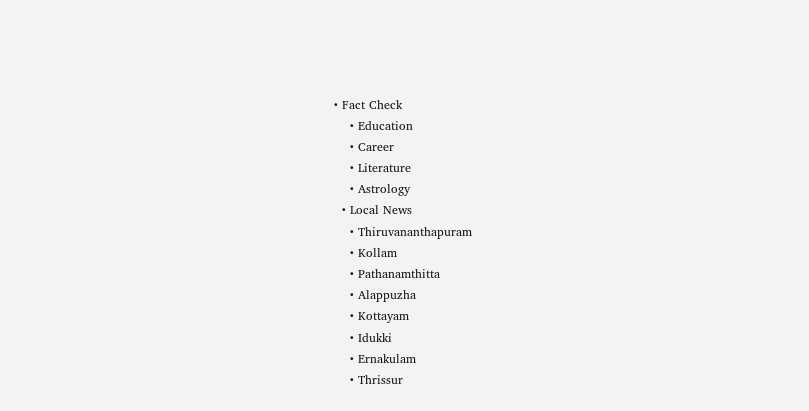• Fact Check
    • Education
    • Career
    • Literature
    • Astrology
  • Local News
    • Thiruvananthapuram
    • Kollam
    • Pathanamthitta
    • Alappuzha
    • Kottayam
    • Idukki
    • Ernakulam
    • Thrissur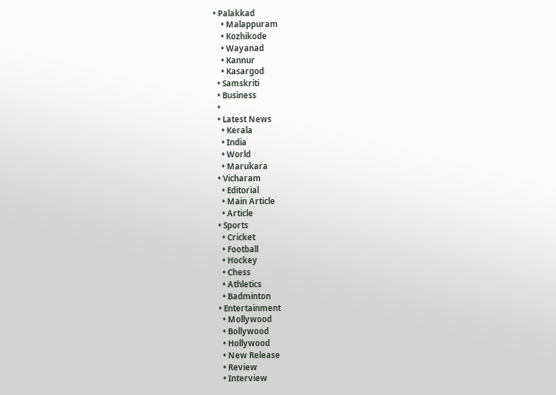• Palakkad
    • Malappuram
    • Kozhikode
    • Wayanad
    • Kannur
    • Kasargod
  • Samskriti
  • Business
  •
  • Latest News
    • Kerala
    • India
    • World
    • Marukara
  • Vicharam
    • Editorial
    • Main Article
    • Article
  • Sports
    • Cricket
    • Football
    • Hockey
    • Chess
    • Athletics
    • Badminton
  • Entertainment
    • Mollywood
    • Bollywood
    • Hollywood
    • New Release
    • Review
    • Interview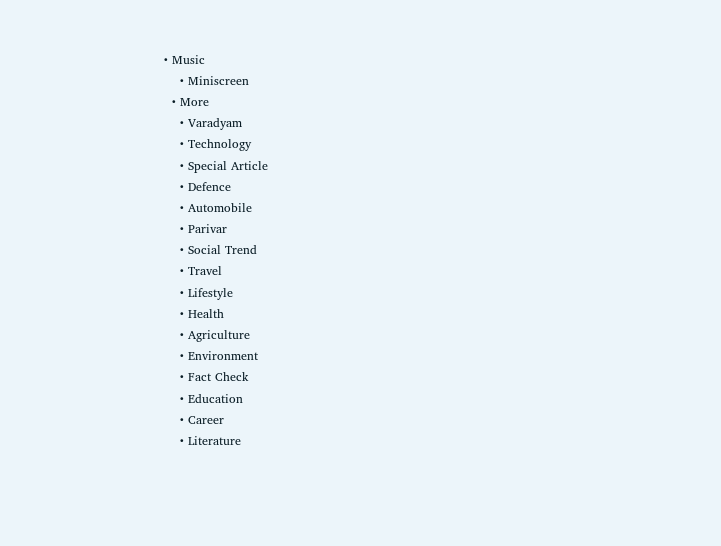• Music
    • Miniscreen
  • More
    • Varadyam
    • Technology
    • Special Article
    • Defence
    • Automobile
    • Parivar
    • Social Trend
    • Travel
    • Lifestyle
    • Health
    • Agriculture
    • Environment
    • Fact Check
    • Education
    • Career
    • Literature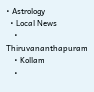• Astrology
  • Local News
    • Thiruvananthapuram
    • Kollam
    •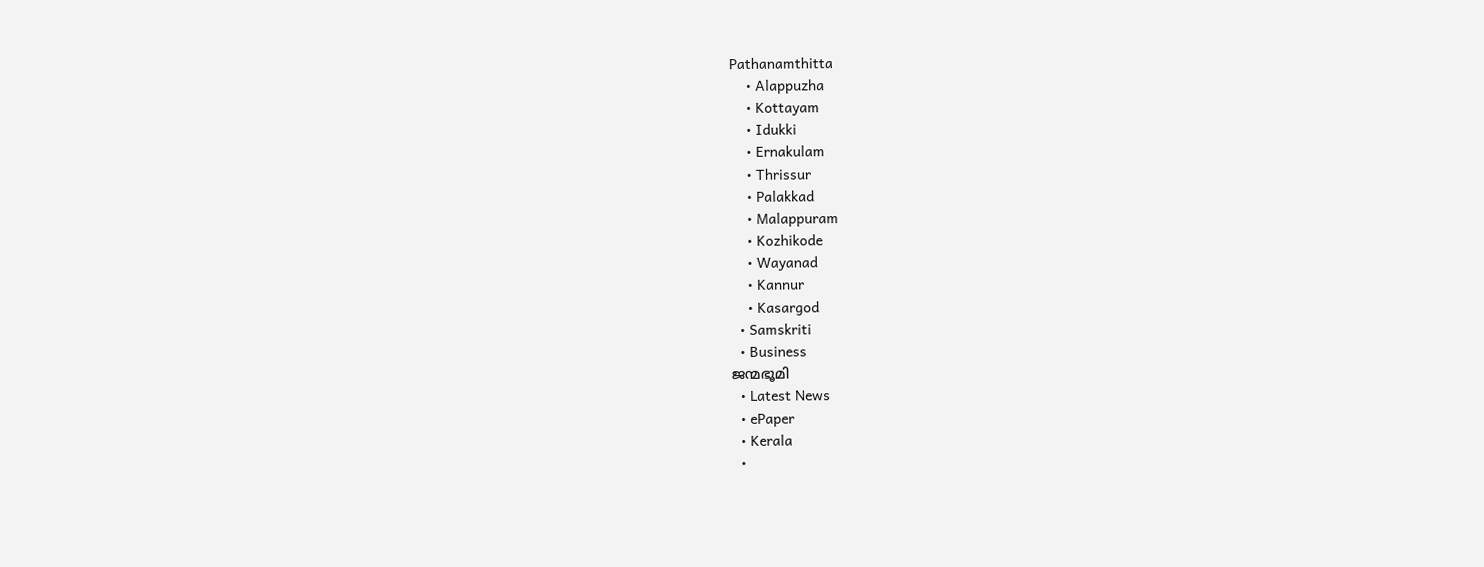Pathanamthitta
    • Alappuzha
    • Kottayam
    • Idukki
    • Ernakulam
    • Thrissur
    • Palakkad
    • Malappuram
    • Kozhikode
    • Wayanad
    • Kannur
    • Kasargod
  • Samskriti
  • Business
ജന്മഭൂമി
  • Latest News
  • ePaper
  • Kerala
  •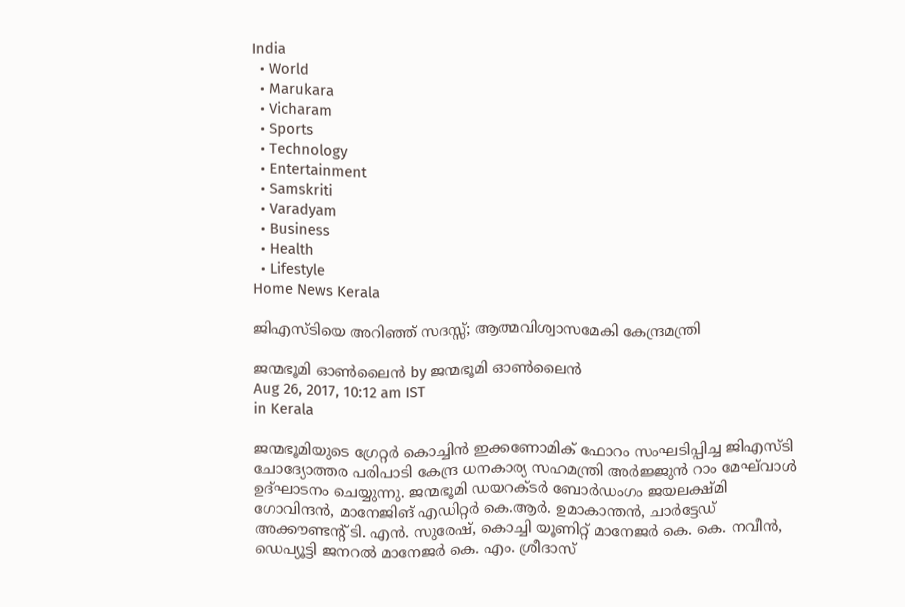India
  • World
  • Marukara
  • Vicharam
  • Sports
  • Technology
  • Entertainment
  • Samskriti
  • Varadyam
  • Business
  • Health
  • Lifestyle
Home News Kerala

ജിഎസ്ടിയെ അറിഞ്ഞ് സദസ്സ്; ആത്മവിശ്വാസമേകി കേന്ദ്രമന്ത്രി

ജന്മഭൂമി ഓണ്‍ലൈന്‍ by ജന്മഭൂമി ഓണ്‍ലൈന്‍
Aug 26, 2017, 10:12 am IST
in Kerala

ജന്മഭൂമിയുടെ ഗ്രേറ്റര്‍ കൊച്ചിന്‍ ഇക്കണോമിക് ഫോറം സംഘടിപ്പിച്ച ജിഎസ്ടി ചോദ്യോത്തര പരിപാടി കേന്ദ്ര ധനകാര്യ സഹമന്ത്രി അര്‍ജ്ജുന്‍ റാം മേഘ്‌വാള്‍ ഉദ്ഘാടനം ചെയ്യുന്നു. ജന്മഭൂമി ഡയറക്ടര്‍ ബോര്‍ഡംഗം ജയലക്ഷ്മി ഗോവിന്ദന്‍, മാനേജിങ് എഡിറ്റര്‍ കെ.ആര്‍. ഉമാകാന്തന്‍, ചാര്‍ട്ടേഡ് അക്കൗണ്ടന്റ് ടി. എന്‍. സുരേഷ്, കൊച്ചി യൂണിറ്റ് മാനേജര്‍ കെ. കെ. നവീന്‍, ഡെപ്യൂട്ടി ജനറല്‍ മാനേജര്‍ കെ. എം. ശ്രീദാസ്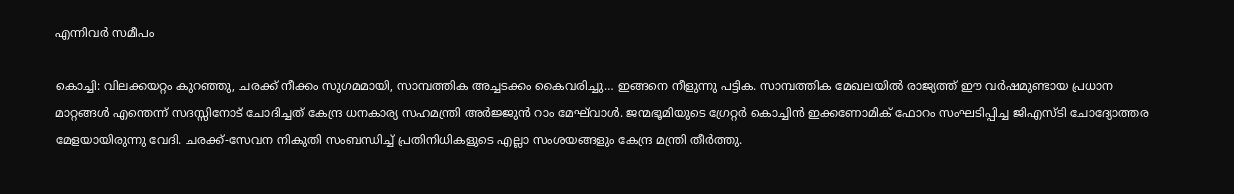എന്നിവര്‍ സമീപം

കൊച്ചി: വിലക്കയറ്റം കുറഞ്ഞു, ചരക്ക് നീക്കം സുഗമമായി, സാമ്പത്തിക അച്ചടക്കം കൈവരിച്ചു… ഇങ്ങനെ നീളുന്നു പട്ടിക. സാമ്പത്തിക മേഖലയില്‍ രാജ്യത്ത് ഈ വര്‍ഷമുണ്ടായ പ്രധാന മാറ്റങ്ങള്‍ എന്തെന്ന് സദസ്സിനോട് ചോദിച്ചത് കേന്ദ്ര ധനകാര്യ സഹമന്ത്രി അര്‍ജ്ജുന്‍ റാം മേഘ്‌വാള്‍. ജന്മഭൂമിയുടെ ഗ്രേറ്റര്‍ കൊച്ചിന്‍ ഇക്കണോമിക് ഫോറം സംഘടിപ്പിച്ച ജിഎസ്ടി ചോദ്യോത്തര മേളയായിരുന്നു വേദി. ചരക്ക്-സേവന നികുതി സംബന്ധിച്ച് പ്രതിനിധികളുടെ എല്ലാ സംശയങ്ങളും കേന്ദ്ര മന്ത്രി തീര്‍ത്തു.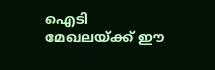ഐടി മേഖലയ്‌ക്ക് ഈ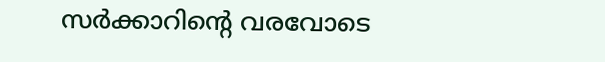സര്‍ക്കാറിന്റെ വരവോടെ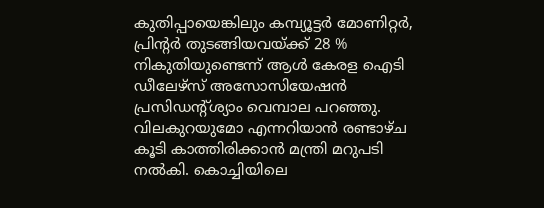കുതിപ്പായെങ്കിലും കമ്പ്യൂട്ടര്‍ മോണിറ്റര്‍, പ്രിന്റര്‍ തുടങ്ങിയവയ്‌ക്ക് 28 % നികുതിയുണ്ടെന്ന് ആള്‍ കേരള ഐടി ഡീലേഴ്‌സ് അസോസിയേഷന്‍ പ്രസിഡന്റ്ശ്യാം വെമ്പാല പറഞ്ഞു. വിലകുറയുമോ എന്നറിയാന്‍ രണ്ടാഴ്ച കൂടി കാത്തിരിക്കാന്‍ മന്ത്രി മറുപടി നല്‍കി. കൊച്ചിയിലെ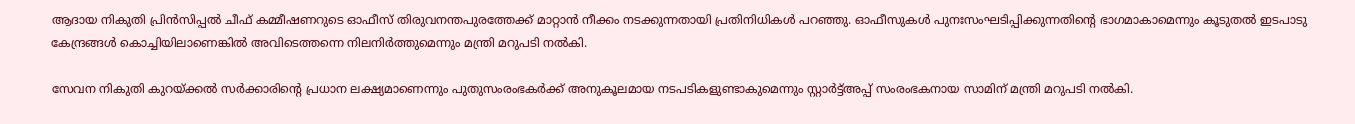ആദായ നികുതി പ്രിന്‍സിപ്പല്‍ ചീഫ് കമ്മീഷണറുടെ ഓഫീസ് തിരുവനന്തപുരത്തേക്ക് മാറ്റാന്‍ നീക്കം നടക്കുന്നതായി പ്രതിനിധികള്‍ പറഞ്ഞു. ഓഫീസുകള്‍ പുനഃസംഘടിപ്പിക്കുന്നതിന്റെ ഭാഗമാകാമെന്നും കൂടുതല്‍ ഇടപാടു കേന്ദ്രങ്ങള്‍ കൊച്ചിയിലാണെങ്കില്‍ അവിടെത്തന്നെ നിലനിര്‍ത്തുമെന്നും മന്ത്രി മറുപടി നല്‍കി.

സേവന നികുതി കുറയ്‌ക്കല്‍ സര്‍ക്കാരിന്റെ പ്രധാന ലക്ഷ്യമാണെന്നും പുതുസംരംഭകര്‍ക്ക് അനുകൂലമായ നടപടികളുണ്ടാകുമെന്നും സ്റ്റാര്‍ട്ട്അപ്പ് സംരംഭകനായ സാമിന് മന്ത്രി മറുപടി നല്‍കി.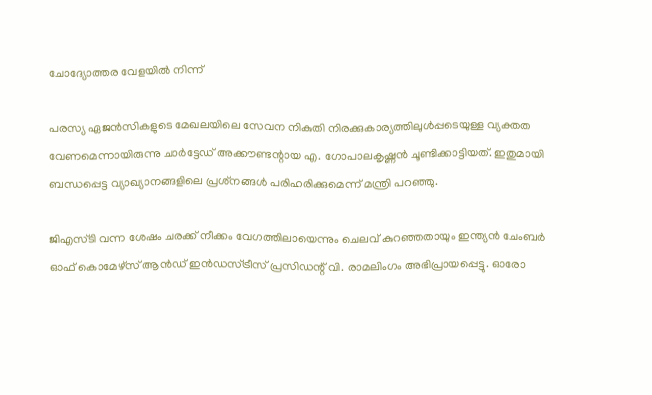ചോദ്യോത്തര വേളയില്‍ നിന്ന്

പരസ്യ ഏജന്‍സികളുടെ മേഖലയിലെ സേവന നികുതി നിരക്കുകാര്യത്തിലുള്‍പ്പടെയുള്ള വ്യക്തത വേണമെന്നായിരുന്നു ചാര്‍ട്ടേഡ് അക്കൗണ്ടന്റായ എ. ഗോപാലകൃഷ്ണന്‍ ചൂണ്ടിക്കാട്ടിയത്. ഇതുമായി ബന്ധപ്പെട്ട വ്യാഖ്യാനങ്ങളിലെ പ്രശ്‌നങ്ങള്‍ പരിഹരിക്കുമെന്ന് മന്ത്രി പറഞ്ഞു.

ജിഎസ്ടി വന്ന ശേഷം ചരക്ക് നീക്കം വേഗത്തിലായെന്നും ചെലവ് കുറഞ്ഞതായും ഇന്ത്യന്‍ ചേംബര്‍ ഓഫ് കൊമേഴ്‌സ് ആന്‍ഡ് ഇന്‍ഡസ്ട്രീസ് പ്രസിഡന്റ് വി. രാമലിംഗം അഭിപ്രായപ്പെട്ടു. ഓരോ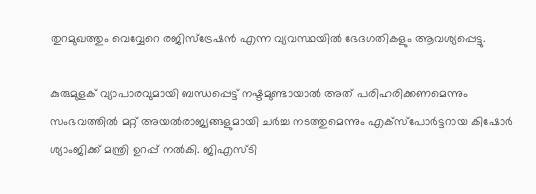തുറമുഖത്തും വെവ്വേറെ രജിസ്‌ട്രേഷന്‍ എന്ന വ്യവസ്ഥയില്‍ ഭേദഗതികളും ആവശ്യപ്പെട്ടു.

കുരുമുളക് വ്യാപാരവുമായി ബന്ധപ്പെട്ട് നഷ്ടമുണ്ടായാല്‍ അത് പരിഹരിക്കണമെന്നും സംഭവത്തില്‍ മറ്റ് അയല്‍രാജ്യങ്ങളുമായി ചര്‍ച്ച നടത്തുമെന്നും എക്‌സ്‌പോര്‍ട്ടറായ കിഷോര്‍ ശ്യാംജിക്ക് മന്ത്രി ഉറപ്പ് നല്‍കി. ജിഎസ്ടി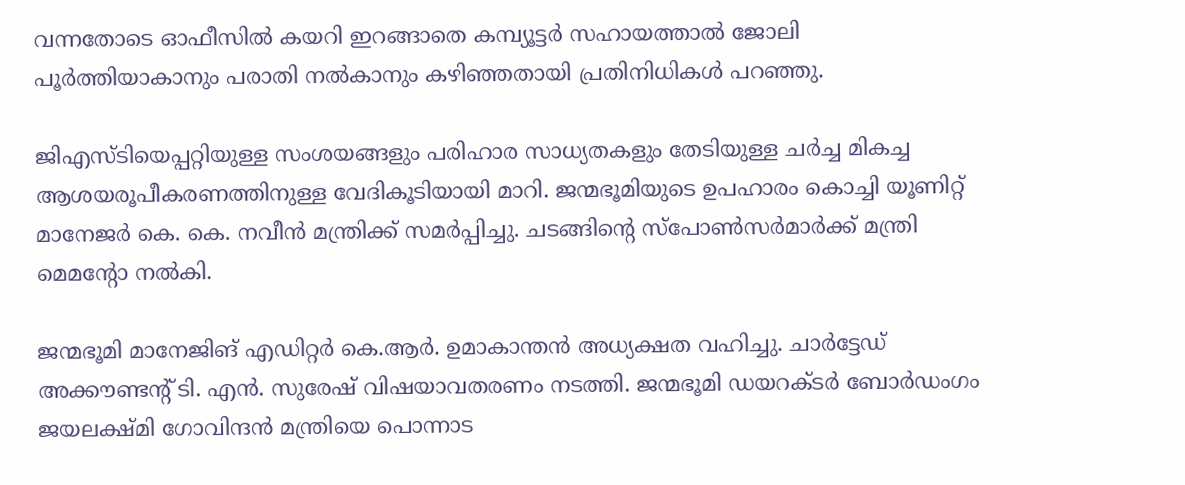വന്നതോടെ ഓഫീസില്‍ കയറി ഇറങ്ങാതെ കമ്പ്യൂട്ടര്‍ സഹായത്താല്‍ ജോലി പൂര്‍ത്തിയാകാനും പരാതി നല്‍കാനും കഴിഞ്ഞതായി പ്രതിനിധികള്‍ പറഞ്ഞു.

ജിഎസ്ടിയെപ്പറ്റിയുള്ള സംശയങ്ങളും പരിഹാര സാധ്യതകളും തേടിയുള്ള ചര്‍ച്ച മികച്ച ആശയരൂപീകരണത്തിനുള്ള വേദികൂടിയായി മാറി. ജന്മഭൂമിയുടെ ഉപഹാരം കൊച്ചി യൂണിറ്റ് മാനേജര്‍ കെ. കെ. നവീന്‍ മന്ത്രിക്ക് സമര്‍പ്പിച്ചു. ചടങ്ങിന്റെ സ്‌പോണ്‍സര്‍മാര്‍ക്ക് മന്ത്രി മെമന്റോ നല്‍കി.

ജന്മഭൂമി മാനേജിങ് എഡിറ്റര്‍ കെ.ആര്‍. ഉമാകാന്തന്‍ അധ്യക്ഷത വഹിച്ചു. ചാര്‍ട്ടേഡ് അക്കൗണ്ടന്റ് ടി. എന്‍. സുരേഷ് വിഷയാവതരണം നടത്തി. ജന്മഭൂമി ഡയറക്ടര്‍ ബോര്‍ഡംഗം ജയലക്ഷ്മി ഗോവിന്ദന്‍ മന്ത്രിയെ പൊന്നാട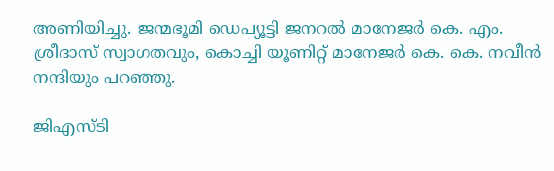അണിയിച്ചു. ജന്മഭൂമി ഡെപ്യൂട്ടി ജനറല്‍ മാനേജര്‍ കെ. എം. ശ്രീദാസ് സ്വാഗതവും, കൊച്ചി യൂണിറ്റ് മാനേജര്‍ കെ. കെ. നവീന്‍ നന്ദിയും പറഞ്ഞു.

ജിഎസ്ടി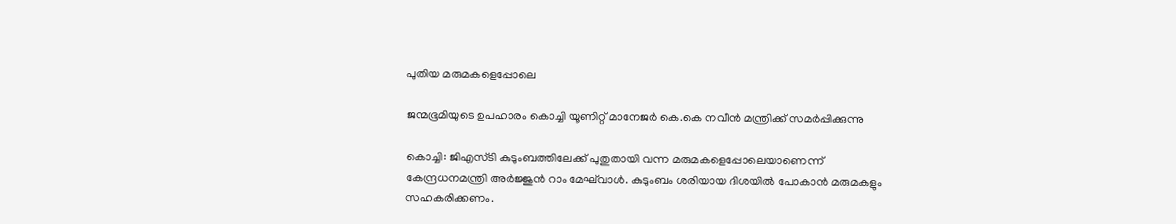പുതിയ മരുമകളെപ്പോലെ

ജന്മഭൂമിയുടെ ഉപഹാരം കൊച്ചി യൂണിറ്റ് മാനേജര്‍ കെ.കെ നവീന്‍ മന്ത്രിക്ക് സമര്‍പ്പിക്കുന്നു

കൊച്ചി: ജിഎസ്ടി കുടുംബത്തിലേക്ക് പുതുതായി വന്ന മരുമകളെപ്പോലെയാണെന്ന് കേന്ദ്രധനമന്ത്രി അര്‍ജ്ജുന്‍ റാം മേഘ്‌വാള്‍. കുടുംബം ശരിയായ ദിശയില്‍ പോകാന്‍ മരുമകളും സഹകരിക്കണം.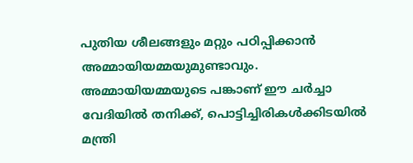പുതിയ ശീലങ്ങളും മറ്റും പഠിപ്പിക്കാന്‍ അമ്മായിയമ്മയുമുണ്ടാവും. അമ്മായിയമ്മയുടെ പങ്കാണ് ഈ ചര്‍ച്ചാ വേദിയില്‍ തനിക്ക്, പൊട്ടിച്ചിരികള്‍ക്കിടയില്‍ മന്ത്രി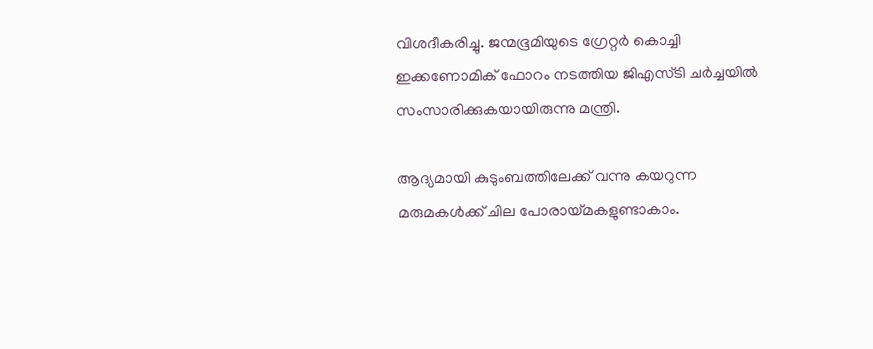വിശദീകരിച്ചു. ജന്മഭൂമിയുടെ ഗ്രേറ്റര്‍ കൊച്ചി ഇക്കണോമിക് ഫോറം നടത്തിയ ജിഎസ്ടി ചര്‍ച്ചയില്‍ സംസാരിക്കുകയായിരുന്നു മന്ത്രി.

ആദ്യമായി കുടുംബത്തിലേക്ക് വന്നു കയറുന്ന മരുമകള്‍ക്ക് ചില പോരായ്‌മകളുണ്ടാകാം.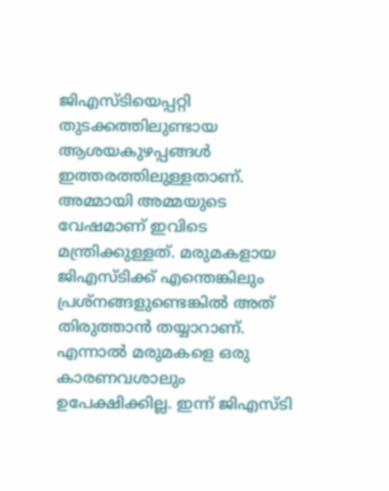ജിഎസ്ടിയെപ്പറ്റി തുടക്കത്തിലുണ്ടായ ആശയകുഴപ്പങ്ങള്‍ ഇത്തരത്തിലുള്ളതാണ്. അമ്മായി അമ്മയുടെ വേഷമാണ് ഇവിടെ മന്ത്രിക്കുള്ളത്. മരുമകളായ ജിഎസ്ടിക്ക് എന്തെങ്കിലും പ്രശ്‌നങ്ങളുണ്ടെങ്കില്‍ അത് തിരുത്താന്‍ തയ്യാറാണ്. എന്നാല്‍ മരുമകളെ ഒരു കാരണവശാലും ഉപേക്ഷിക്കില്ല. ഇന്ന് ജിഎസ്ടി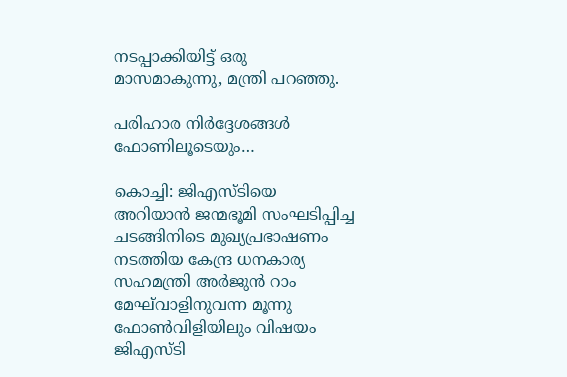നടപ്പാക്കിയിട്ട് ഒരു മാസമാകുന്നു, മന്ത്രി പറഞ്ഞു.

പരിഹാര നിര്‍ദ്ദേശങ്ങള്‍ ഫോണിലൂടെയും…

കൊച്ചി: ജിഎസ്ടിയെ അറിയാന്‍ ജന്മഭൂമി സംഘടിപ്പിച്ച ചടങ്ങിനിടെ മുഖ്യപ്രഭാഷണം നടത്തിയ കേന്ദ്ര ധനകാര്യ സഹമന്ത്രി അര്‍ജുന്‍ റാം മേഘ്‌വാളിനുവന്ന മൂന്നു ഫോണ്‍വിളിയിലും വിഷയം ജിഎസ്ടി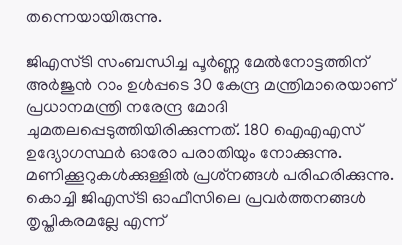തന്നെയായിരുന്നു.

ജിഎസ്ടി സംബന്ധിച്ച പൂര്‍ണ്ണ മേല്‍നോട്ടത്തിന് അര്‍ജുന്‍ റാം ഉള്‍പ്പടെ 30 കേന്ദ്ര മന്ത്രിമാരെയാണ് പ്രധാനമന്ത്രി നരേന്ദ്ര മോദി ചുമതലപ്പെടുത്തിയിരിക്കുന്നത്. 180 ഐഎഎസ് ഉദ്യോഗസ്ഥര്‍ ഓരോ പരാതിയും നോക്കുന്നു. മണിക്കൂറുകള്‍ക്കുള്ളില്‍ പ്രശ്‌നങ്ങള്‍ പരിഹരിക്കുന്നു. കൊച്ചി ജിഎസ്ടി ഓഫീസിലെ പ്രവര്‍ത്തനങ്ങള്‍ തൃപ്തികരമല്ലേ എന്ന്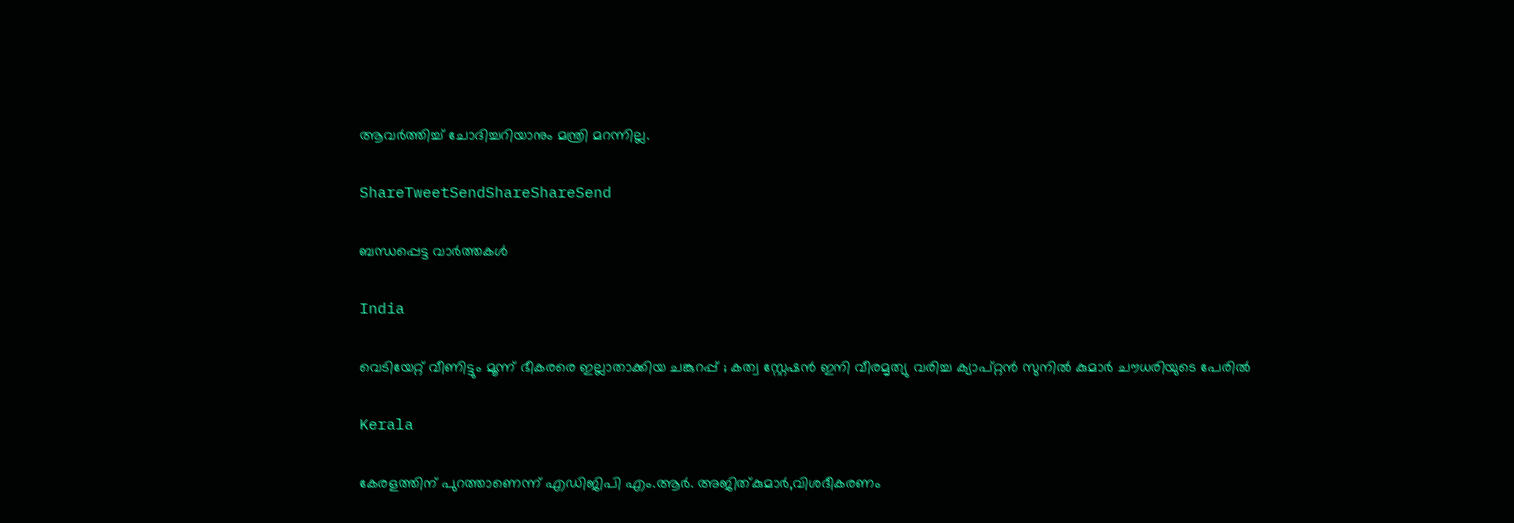ആവര്‍ത്തിച്ച് ചോദിച്ചറിയാനും മന്ത്രി മറന്നില്ല.

ShareTweetSendShareShareSend

ബന്ധപ്പെട്ട വാര്‍ത്തകള്‍

India

വെടിയേറ്റ് വീണിട്ടും മൂന്ന് ഭീകരരെ ഇല്ലാതാക്കിയ ചങ്കുറപ്പ് ; കത്വ സ്റ്റേഷൻ ഇനി വീരമൃത്യു വരിച്ച ക്യാപ്റ്റൻ സുനിൽ കുമാർ ചൗധരിയുടെ പേരിൽ

Kerala

കേരളത്തിന് പുറത്താണെന്ന് എഡിജിപി എം.ആര്‍. അജിത്കുമാര്‍,വിശദീകരണം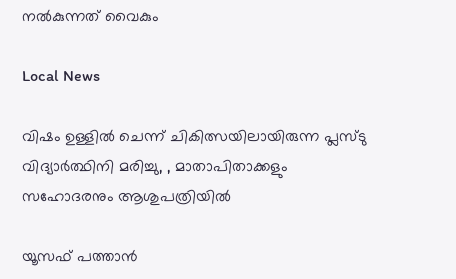നല്‍കുന്നത് വൈകും

Local News

വിഷം ഉള്ളില്‍ ചെന്ന് ചികിത്സയിലായിരുന്ന പ്ലസ്ടു വിദ്യാര്‍ത്ഥിനി മരിച്ചു, , മാതാപിതാക്കളും സഹോദരനും ആശുപത്രിയില്‍

യൂസഫ് പത്താന്‍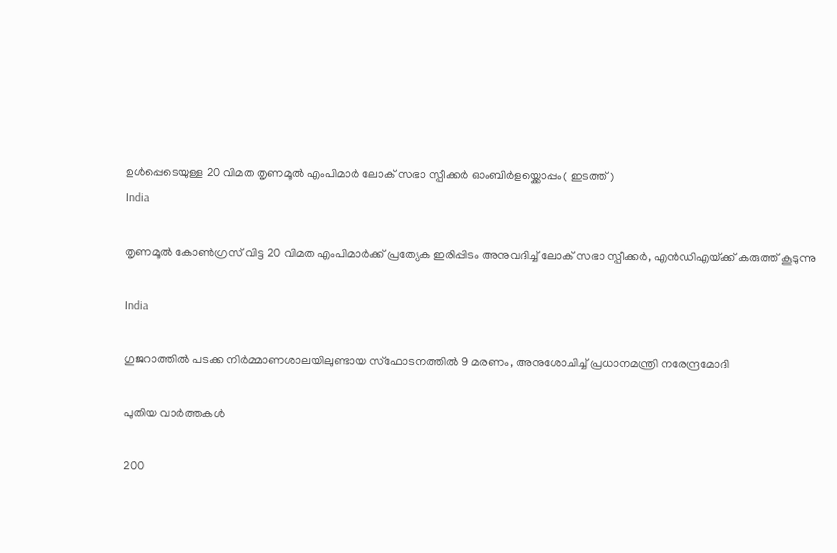ഉള്‍പ്പെടെയുള്ള 20 വിമത തൃണമൂല്‍ എംപിമാര്‍ ലോക് സഭാ സ്പീക്കര്‍ ഓംബിര്‍ളയ്ക്കൊപ്പം( ഇടത്ത്)
India

തൃണമൂല്‍ കോണ്‍ഗ്രസ് വിട്ട 20 വിമത എംപിമാര്‍ക്ക് പ്രത്യേക ഇരിപ്പിടം അനുവദിച്ച് ലോക് സഭാ സ്പീക്കര്‍, എന്‍ഡിഎയ്‌ക്ക് കരുത്ത് കൂടുന്നു

India

ഗുജറാത്തില്‍ പടക്ക നിര്‍മ്മാണശാലയിലുണ്ടായ സ്ഫോടനത്തില്‍ 9 മരണം, അനുശോചിച്ച് പ്രധാനമന്ത്രി നരേന്ദ്രമോദി

പുതിയ വാര്‍ത്തകള്‍

200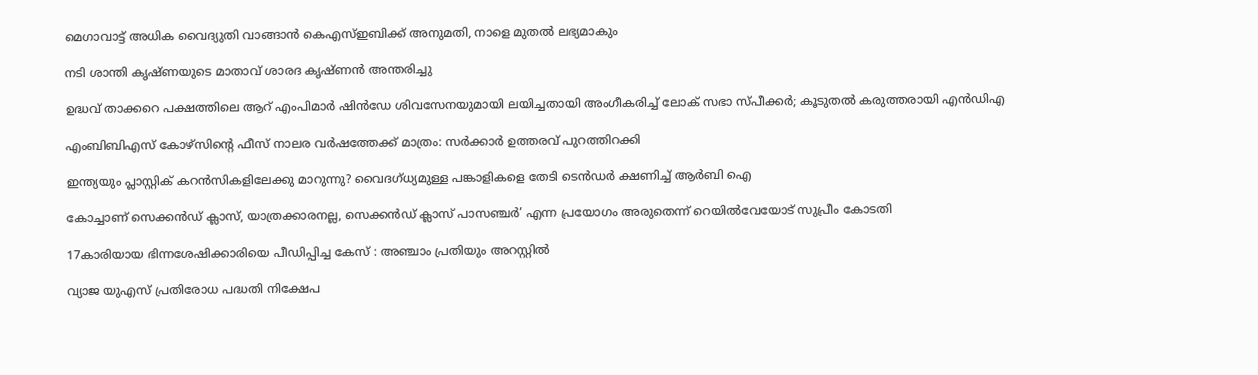മെഗാവാട്ട് അധിക വൈദ്യുതി വാങ്ങാന്‍ കെഎസ്ഇബിക്ക് അനുമതി, നാളെ മുതല്‍ ലഭ്യമാകും

നടി ശാന്തി കൃഷ്ണയുടെ മാതാവ് ശാരദ കൃഷ്ണന്‍ അന്തരിച്ചു

ഉദ്ധവ് താക്കറെ പക്ഷത്തിലെ ആറ് എംപിമാര്‍ ഷിന്‍ഡേ ശിവസേനയുമായി ലയിച്ചതായി അംഗീകരിച്ച് ലോക് സഭാ സ്പീക്കര്‍; കൂടുതല്‍ കരുത്തരായി എന്‍ഡിഎ

എംബിബിഎസ് കോഴ്സിന്റെ ഫീസ് നാലര വര്‍ഷത്തേക്ക് മാത്രം: സര്‍ക്കാര്‍ ഉത്തരവ് പുറത്തിറക്കി

ഇന്ത്യയും പ്ലാസ്റ്റിക് കറന്‍സികളിലേക്കു മാറുന്നു? വൈദഗ്ധ്യമുള്ള പങ്കാളികളെ തേടി ടെന്‍ഡര്‍ ക്ഷണിച്ച് ആര്‍ബി ഐ

കോച്ചാണ് സെക്കന്‍ഡ് ക്ലാസ്, യാത്രക്കാരനല്ല, സെക്കന്‍ഡ് ക്ലാസ് പാസഞ്ചര്‍’ എന്ന പ്രയോഗം അരുതെന്ന് റെയില്‍വേയോട് സുപ്രീം കോടതി

17കാരിയായ ഭിന്നശേഷിക്കാരിയെ പീഡിപ്പിച്ച കേസ് : അഞ്ചാം പ്രതിയും അറസ്റ്റില്‍

വ്യാജ യുഎസ് പ്രതിരോധ പദ്ധതി നിക്ഷേപ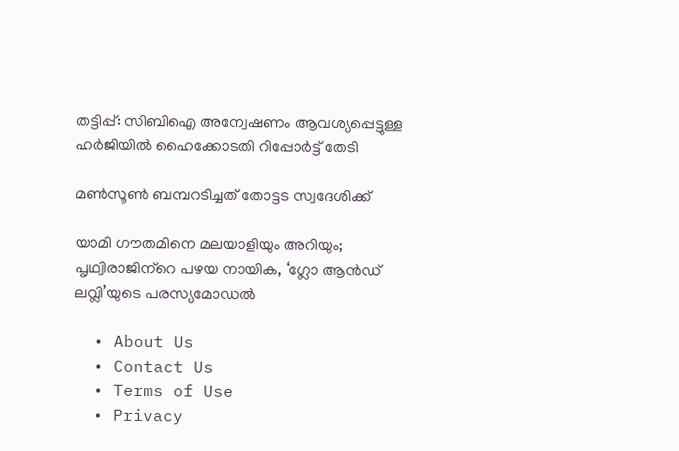തട്ടിപ്പ്: സിബിഐ അന്വേഷണം ആവശ്യപ്പെട്ടുള്ള ഹര്‍ജിയില്‍ ഹൈക്കോടതി റിപ്പോര്‍ട്ട് തേടി

മണ്‍സൂണ്‍ ബമ്പറടിച്ചത് തോട്ടട സ്വദേശിക്ക്

യാമി ഗൗതമിനെ മലയാളിയും അറിയും; പൃഥ്വിരാജിന്‌റെ പഴയ നായിക, ‘ഗ്ലോ ആന്‍ഡ് ലവ്ലി’യുടെ പരസ്യമോഡല്‍

  • About Us
  • Contact Us
  • Terms of Use
  • Privacy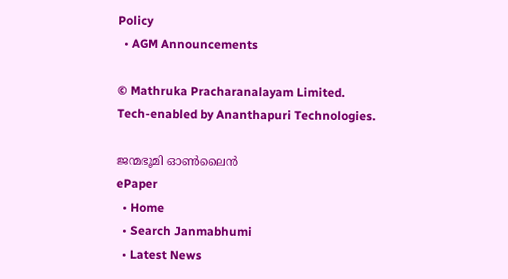Policy
  • AGM Announcements

© Mathruka Pracharanalayam Limited.
Tech-enabled by Ananthapuri Technologies.

ജന്മഭൂമി ഓണ്‍ലൈന്‍
ePaper
  • Home
  • Search Janmabhumi
  • Latest News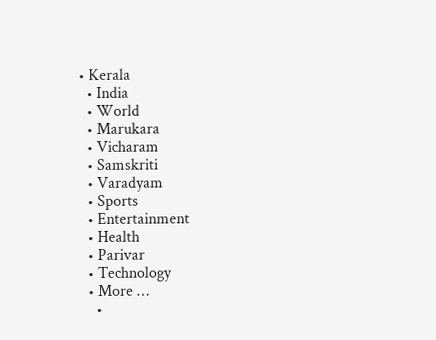• Kerala
  • India
  • World
  • Marukara
  • Vicharam
  • Samskriti
  • Varadyam
  • Sports
  • Entertainment
  • Health
  • Parivar
  • Technology
  • More …
    •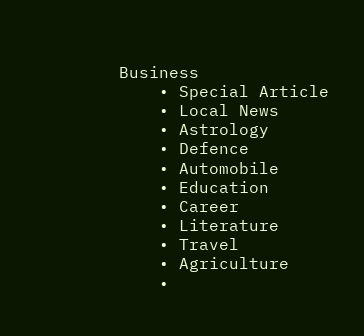Business
    • Special Article
    • Local News
    • Astrology
    • Defence
    • Automobile
    • Education
    • Career
    • Literature
    • Travel
    • Agriculture
    •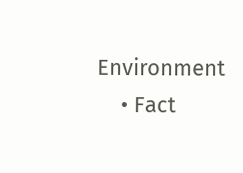Environment
    • Fact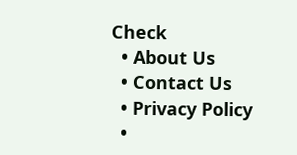Check
  • About Us
  • Contact Us
  • Privacy Policy
  •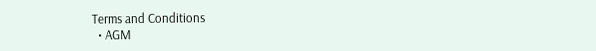Terms and Conditions
  • AGM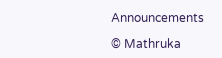Announcements

© Mathruka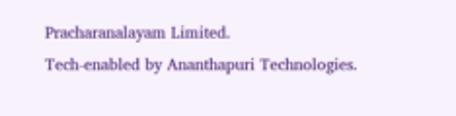Pracharanalayam Limited.
Tech-enabled by Ananthapuri Technologies.